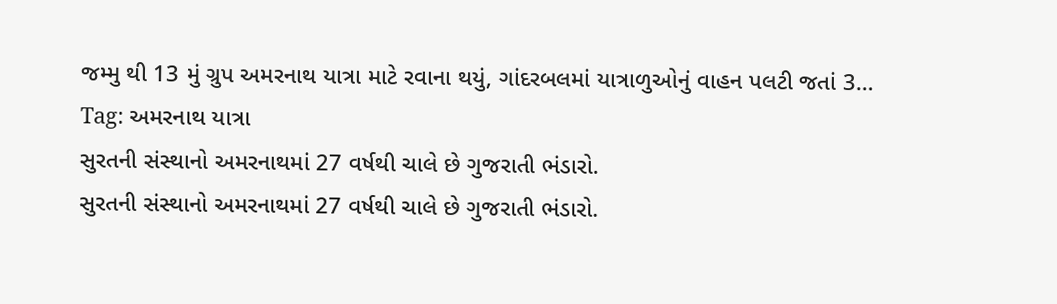જમ્મુ થી 13 મું ગ્રુપ અમરનાથ યાત્રા માટે રવાના થયું, ગાંદરબલમાં યાત્રાળુઓનું વાહન પલટી જતાં 3…
Tag: અમરનાથ યાત્રા
સુરતની સંસ્થાનો અમરનાથમાં 27 વર્ષથી ચાલે છે ગુજરાતી ભંડારો.
સુરતની સંસ્થાનો અમરનાથમાં 27 વર્ષથી ચાલે છે ગુજરાતી ભંડારો.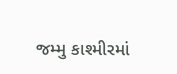જમ્મુ કાશ્મીરમાં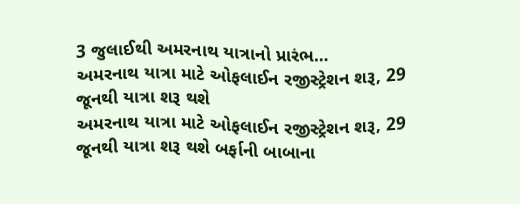3 જુલાઈથી અમરનાથ યાત્રાનો પ્રારંભ…
અમરનાથ યાત્રા માટે ઓફલાઈન રજીસ્ટ્રેશન શરૂ, 29 જૂનથી યાત્રા શરૂ થશે
અમરનાથ યાત્રા માટે ઓફલાઈન રજીસ્ટ્રેશન શરૂ, 29 જૂનથી યાત્રા શરૂ થશે બર્ફાની બાબાના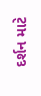દર્શન માટે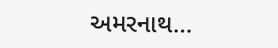અમરનાથ…